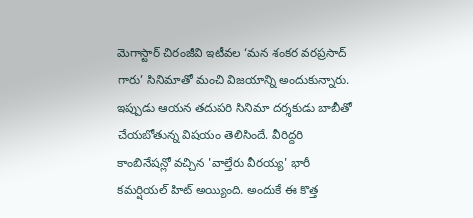మెగాస్టార్ చిరంజీవి ఇటీవల ‘మన శంకర వరప్రసాద్ గారు’ సినిమాతో మంచి విజయాన్ని అందుకున్నారు. ఇప్పుడు ఆయన తదుపరి సినిమా దర్శకుడు బాబీతో చేయబోతున్న విషయం తెలిసిందే. వీరిద్దరి కాంబినేషన్లో వచ్చిన 'వాల్తేరు వీరయ్య' భారీ కమర్షియల్ హిట్ అయ్యింది. అందుకే ఈ కొత్త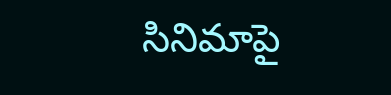సినిమాపై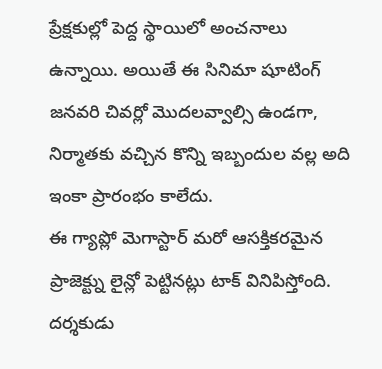ప్రేక్షకుల్లో పెద్ద స్థాయిలో అంచనాలు ఉన్నాయి. అయితే ఈ సినిమా షూటింగ్ జనవరి చివర్లో మొదలవ్వాల్సి ఉండగా, నిర్మాతకు వచ్చిన కొన్ని ఇబ్బందుల వల్ల అది ఇంకా ప్రారంభం కాలేదు.
ఈ గ్యాప్లో మెగాస్టార్ మరో ఆసక్తికరమైన ప్రాజెక్ట్ను లైన్లో పెట్టినట్లు టాక్ వినిపిస్తోంది. దర్శకుడు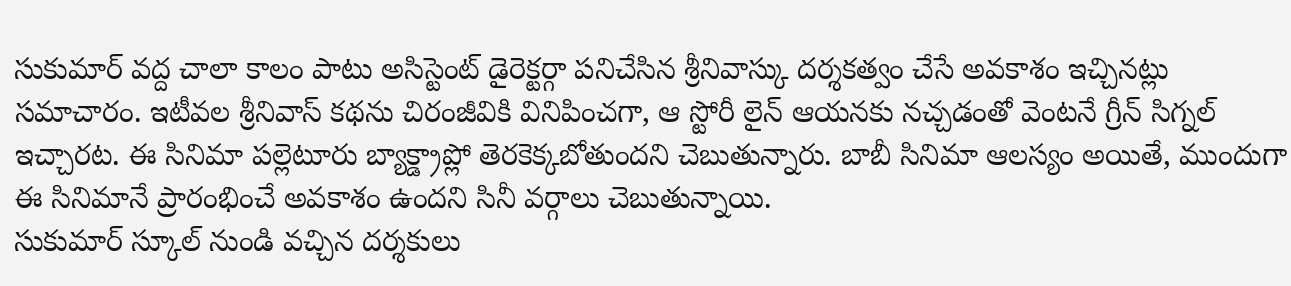సుకుమార్ వద్ద చాలా కాలం పాటు అసిస్టెంట్ డైరెక్టర్గా పనిచేసిన శ్రీనివాస్కు దర్శకత్వం చేసే అవకాశం ఇచ్చినట్లు సమాచారం. ఇటీవల శ్రీనివాస్ కథను చిరంజీవికి వినిపించగా, ఆ స్టోరీ లైన్ ఆయనకు నచ్చడంతో వెంటనే గ్రీన్ సిగ్నల్ ఇచ్చారట. ఈ సినిమా పల్లెటూరు బ్యాక్డ్రాప్లో తెరకెక్కబోతుందని చెబుతున్నారు. బాబీ సినిమా ఆలస్యం అయితే, ముందుగా ఈ సినిమానే ప్రారంభించే అవకాశం ఉందని సినీ వర్గాలు చెబుతున్నాయి.
సుకుమార్ స్కూల్ నుండి వచ్చిన దర్శకులు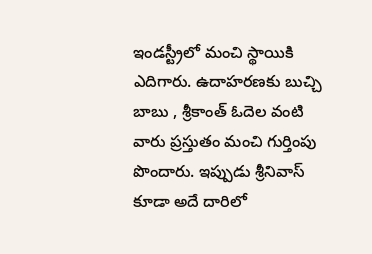ఇండస్ట్రీలో మంచి స్థాయికి ఎదిగారు. ఉదాహరణకు బుచ్చి బాబు , శ్రీకాంత్ ఓదెల వంటి వారు ప్రస్తుతం మంచి గుర్తింపు పొందారు. ఇప్పుడు శ్రీనివాస్ కూడా అదే దారిలో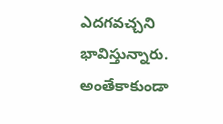ఎదగవచ్చని భావిస్తున్నారు. అంతేకాకుండా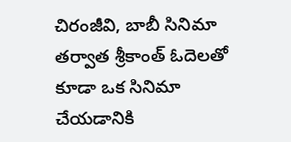చిరంజీవి, బాబీ సినిమా తర్వాత శ్రీకాంత్ ఓదెలతో కూడా ఒక సినిమా చేయడానికి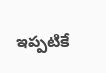ఇప్పటికే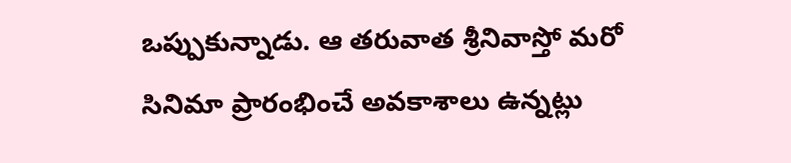ఒప్పుకున్నాడు. ఆ తరువాత శ్రీనివాస్తో మరో సినిమా ప్రారంభించే అవకాశాలు ఉన్నట్లు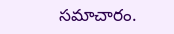సమాచారం.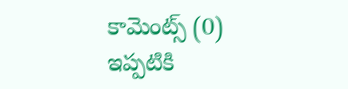కామెంట్స్ (0)
ఇప్పటికి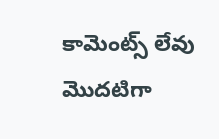కామెంట్స్ లేవు
మొదటిగా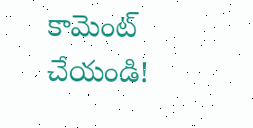కామెంట్ చేయండి!